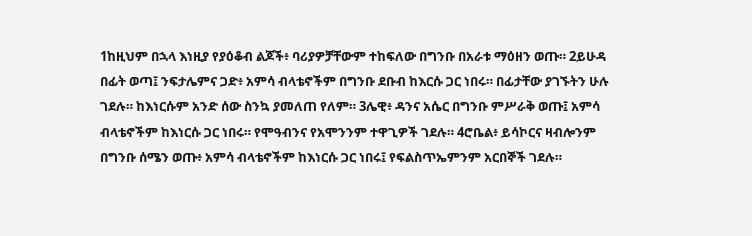1ከዚህም በኋላ እነዚያ የያዕቆብ ልጆች፥ ባሪያዎቻቸውም ተከፍለው በግንቡ በአራቱ ማዕዘን ወጡ። 2ይሁዳ በፊት ወጣ፤ ንፍታሌምና ጋድ፥ አምሳ ብላቴኖችም በግንቡ ደቡብ ከእርሱ ጋር ነበሩ። በፊታቸው ያገኙትን ሁሉ ገደሉ። ከእነርሱም አንድ ሰው ስንኳ ያመለጠ የለም። 3ሌዊ፥ ዳንና አሴር በግንቡ ምሥራቅ ወጡ፤ አምሳ ብላቴኖችም ከእነርሱ ጋር ነበሩ። የሞዓብንና የአሞንንም ተዋጊዎች ገደሉ። 4ሮቤል፥ ይሳኮርና ዛብሎንም በግንቡ ሰሜን ወጡ፥ አምሳ ብላቴኖችም ከእነርሱ ጋር ነበሩ፤ የፍልስጥኤምንም አርበኞች ገደሉ።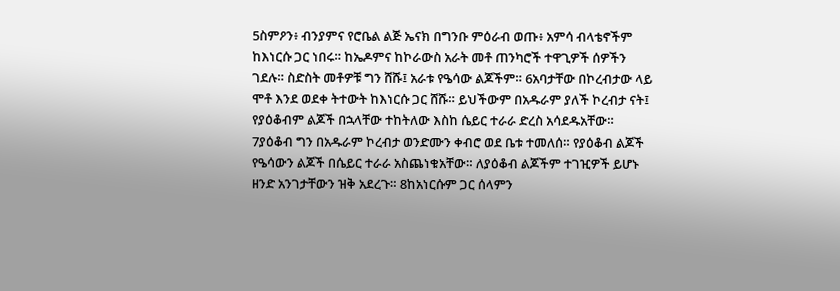5ስምዖን፥ ብንያምና የሮቤል ልጅ ኤናክ በግንቡ ምዕራብ ወጡ፥ አምሳ ብላቴኖችም ከእነርሱ ጋር ነበሩ። ከኤዶምና ከኮራውስ አራት መቶ ጠንካሮች ተዋጊዎች ሰዎችን ገደሉ። ስድስት መቶዎቹ ግን ሸሹ፤ አራቱ የዔሳው ልጆችም። 6አባታቸው በኮረብታው ላይ ሞቶ እንደ ወደቀ ትተውት ከእነርሱ ጋር ሸሹ። ይህችውም በአዱራም ያለች ኮረብታ ናት፤ የያዕቆብም ልጆች በኋላቸው ተከትለው እስከ ሴይር ተራራ ድረስ አሳደዱአቸው። 7ያዕቆብ ግን በአዱራም ኮረብታ ወንድሙን ቀብሮ ወደ ቤቱ ተመለሰ። የያዕቆብ ልጆች የዔሳውን ልጆች በሴይር ተራራ አስጨነቁአቸው። ለያዕቆብ ልጆችም ተገዢዎች ይሆኑ ዘንድ አንገታቸውን ዝቅ አደረጉ። 8ከአነርሱም ጋር ሰላምን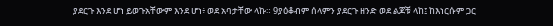ያደርጉ እንደ ሆነ ይወጉአቸውም እንደ ሆነ፥ ወደ አባታቸው ላኩ። 9ያዕቆብም ሰላምን ያደርጉ ዘንድ ወደ ልጆቹ ላከ፤ ከእነርሱም ጋር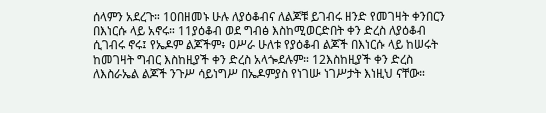ሰላምን አደረጉ። 10በዘመኑ ሁሉ ለያዕቆብና ለልጆቹ ይገብሩ ዘንድ የመገዛት ቀንበርን በእነርሱ ላይ አኖሩ። 11ያዕቆብ ወደ ግብፅ እስከሚወርድበት ቀን ድረስ ለያዕቆብ ሲገብሩ ኖሩ፤ የኤዶም ልጆችም፥ ዐሥራ ሁለቱ የያዕቆብ ልጆች በእነርሱ ላይ ከሠሩት ከመገዛት ግብር እስከዚያች ቀን ድረስ አላጐደሉም። 12እስከዚያች ቀን ድረስ ለእስራኤል ልጆች ንጉሥ ሳይነግሥ በኤዶምያስ የነገሡ ነገሥታት እነዚህ ናቸው።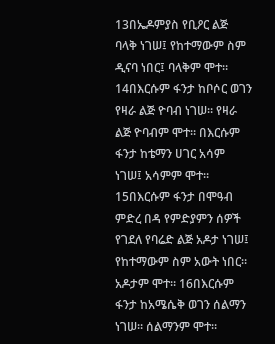13በኤዶምያስ የቢዖር ልጅ ባላቅ ነገሠ፤ የከተማውም ስም ዲናባ ነበር፤ ባላቅም ሞተ። 14በእርሱም ፋንታ ከቦሶር ወገን የዛራ ልጅ ዮባብ ነገሠ። የዛራ ልጅ ዮባብም ሞተ። በእርሱም ፋንታ ከቴማን ሀገር አሳም ነገሠ፤ አሳምም ሞተ። 15በእርሱም ፋንታ በሞዓብ ምድረ በዳ የምድያምን ሰዎች የገደለ የባሬድ ልጅ አዶታ ነገሠ፤ የከተማውም ስም አውት ነበር። አዶታም ሞተ። 16በእርሱም ፋንታ ከአሜሴቅ ወገን ሰልማን ነገሠ። ሰልማንም ሞተ።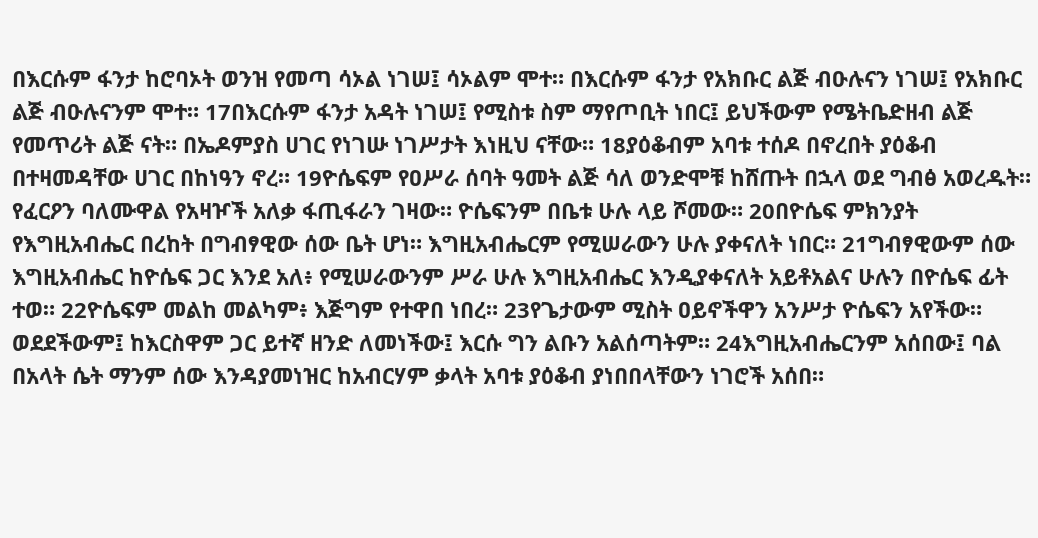በእርሱም ፋንታ ከሮባኦት ወንዝ የመጣ ሳኦል ነገሠ፤ ሳኦልም ሞተ። በእርሱም ፋንታ የአክቡር ልጅ ብዑሉናን ነገሠ፤ የአክቡር ልጅ ብዑሉናንም ሞተ። 17በእርሱም ፋንታ አዳት ነገሠ፤ የሚስቱ ስም ማየጦቢት ነበር፤ ይህችውም የሜትቤድዘብ ልጅ የመጥሪት ልጅ ናት። በኤዶምያስ ሀገር የነገሡ ነገሥታት እነዚህ ናቸው። 18ያዕቆብም አባቱ ተሰዶ በኖረበት ያዕቆብ በተዛመዳቸው ሀገር በከነዓን ኖረ። 19ዮሴፍም የዐሥራ ሰባት ዓመት ልጅ ሳለ ወንድሞቹ ከሸጡት በኋላ ወደ ግብፅ አወረዱት። የፈርዖን ባለሙዋል የአዛዦች አለቃ ፋጢፋራን ገዛው። ዮሴፍንም በቤቱ ሁሉ ላይ ሾመው። 20በዮሴፍ ምክንያት የእግዚአብሔር በረከት በግብፃዊው ሰው ቤት ሆነ። እግዚአብሔርም የሚሠራውን ሁሉ ያቀናለት ነበር። 21ግብፃዊውም ሰው እግዚአብሔር ከዮሴፍ ጋር እንደ አለ፥ የሚሠራውንም ሥራ ሁሉ እግዚአብሔር እንዲያቀናለት አይቶአልና ሁሉን በዮሴፍ ፊት ተወ። 22ዮሴፍም መልከ መልካም፥ እጅግም የተዋበ ነበረ። 23የጌታውም ሚስት ዐይኖችዋን አንሥታ ዮሴፍን አየችው። ወደደችውም፤ ከእርስዋም ጋር ይተኛ ዘንድ ለመነችው፤ እርሱ ግን ልቡን አልሰጣትም። 24እግዚአብሔርንም አሰበው፤ ባል በአላት ሴት ማንም ሰው እንዳያመነዝር ከአብርሃም ቃላት አባቱ ያዕቆብ ያነበበላቸውን ነገሮች አሰበ።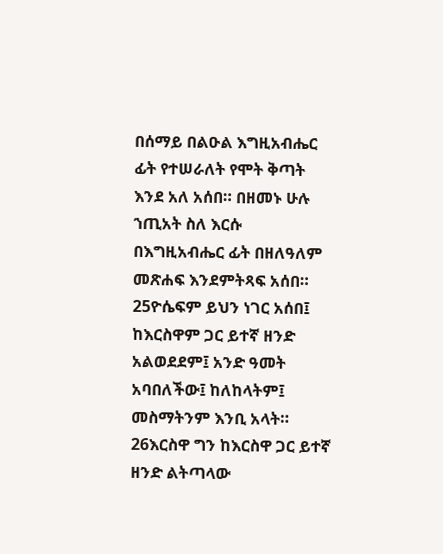በሰማይ በልዑል እግዚአብሔር ፊት የተሠራለት የሞት ቅጣት እንደ አለ አሰበ። በዘመኑ ሁሉ ኀጢአት ስለ እርሱ በእግዚአብሔር ፊት በዘለዓለም መጽሐፍ እንደምትጻፍ አሰበ። 25ዮሴፍም ይህን ነገር አሰበ፤ ከእርስዋም ጋር ይተኛ ዘንድ አልወደደም፤ አንድ ዓመት አባበለችው፤ ከለከላትም፤ መስማትንም እንቢ አላት። 26እርስዋ ግን ከእርስዋ ጋር ይተኛ ዘንድ ልትጣላው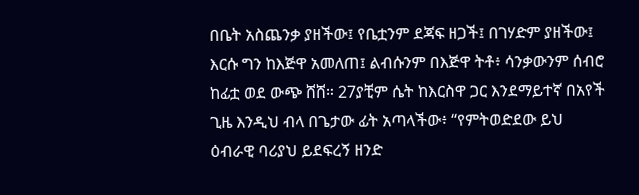በቤት አስጨንቃ ያዘችው፤ የቤቷንም ደጃፍ ዘጋች፤ በገሃድም ያዘችው፤ እርሱ ግን ከእጅዋ አመለጠ፤ ልብሱንም በእጅዋ ትቶ፥ ሳንቃውንም ሰብሮ ከፊቷ ወደ ውጭ ሸሸ። 27ያቺም ሴት ከእርስዋ ጋር እንደማይተኛ በአየች ጊዜ እንዲህ ብላ በጌታው ፊት አጣላችው፥ “የምትወድደው ይህ ዕብራዊ ባሪያህ ይደፍረኝ ዘንድ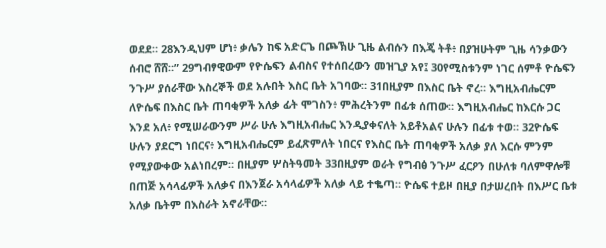ወደደ። 28እንዲህም ሆነ፥ ቃሌን ከፍ አድርጌ በጮኽሁ ጊዜ ልብሱን በእጄ ትቶ፥ በያዝሁትም ጊዜ ሳንቃውን ሰብሮ ሸሸ።” 29ግብፃዊውም የዮሴፍን ልብስና የተሰበረውን መዝጊያ አየ፤ 30የሚስቱንም ነገር ሰምቶ ዮሴፍን ንጉሥ ያሰራቸው እስረኞች ወደ አሉበት እስር ቤት አገባው። 31በዚያም በእስር ቤት ኖረ። እግዚአብሔርም ለዮሴፍ በእስር ቤት ጠባቂዎች አለቃ ፊት ሞገስን፥ ምሕረትንም በፊቱ ሰጠው። እግዚአብሔር ከእርሱ ጋር እንደ አለ፥ የሚሠራውንም ሥራ ሁሉ እግዚአብሔር እንዲያቀናለት አይቶአልና ሁሉን በፊቱ ተወ። 32ዮሴፍ ሁሉን ያደርግ ነበርና፥ እግዚአብሔርም ይፈጽምለት ነበርና የእስር ቤት ጠባቂዎች አለቃ ያለ እርሱ ምንም የሚያውቀው አልነበረም። በዚያም ሦስትዓመት 33በዚያም ወራት የግብፅ ንጉሥ ፈርዖን በሁለቱ ባለምዋሎቹ በጠጅ አሳላፊዎች አለቃና በእንጀራ አሳላፊዎች አለቃ ላይ ተቈጣ። ዮሴፍ ተይዞ በዚያ በታሠረበት በእሥር ቤቱ አለቃ ቤትም በእስራት አኖራቸው።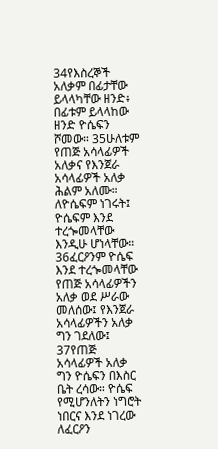34የእስረኞች አለቃም በፊታቸው ይላላካቸው ዘንድ፥ በፊቱም ይላላከው ዘንድ ዮሴፍን ሾመው። 35ሁለቱም የጠጅ አሳላፊዎች አለቃና የእንጀራ አሳላፊዎች አለቃ ሕልም አለሙ። ለዮሴፍም ነገሩት፤ ዮሴፍም እንደ ተረጐመላቸው እንዲሁ ሆነላቸው። 36ፈርዖንም ዮሴፍ እንደ ተረጐመላቸው የጠጅ አሳላፊዎችን አለቃ ወደ ሥራው መለሰው፤ የእንጀራ አሳላፊዎችን አለቃ ግን ገደለው፤ 37የጠጅ አሳላፊዎች አለቃ ግን ዮሴፍን በእስር ቤት ረሳው። ዮሴፍ የሚሆንለትን ነግሮት ነበርና እንደ ነገረው ለፈርዖን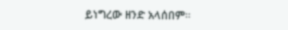ይነግረው ዘንድ አላሰበም።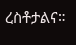ረስቶታልና።